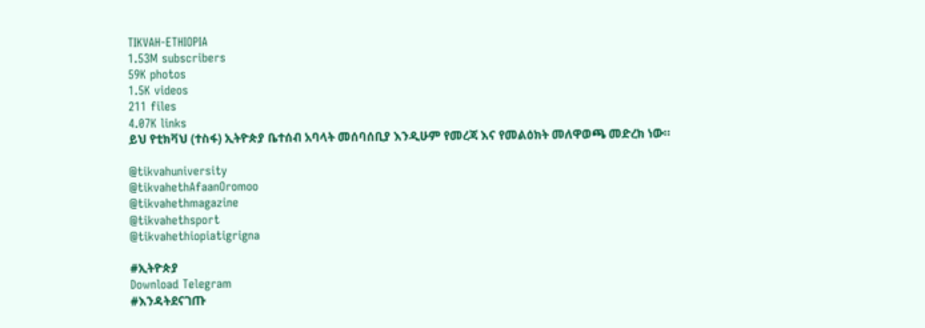TIKVAH-ETHIOPIA
1.53M subscribers
59K photos
1.5K videos
211 files
4.07K links
ይህ የቲክቫህ (ተስፋ) ኢትዮጵያ ቤተሰብ አባላት መሰባሰቢያ እንዲሁም የመረጃ እና የመልዕክት መለዋወጫ መድረክ ነው።

@tikvahuniversity
@tikvahethAfaanOromoo
@tikvahethmagazine
@tikvahethsport
@tikvahethiopiatigrigna

#ኢትዮጵያ
Download Telegram
#እንዳትደናገጡ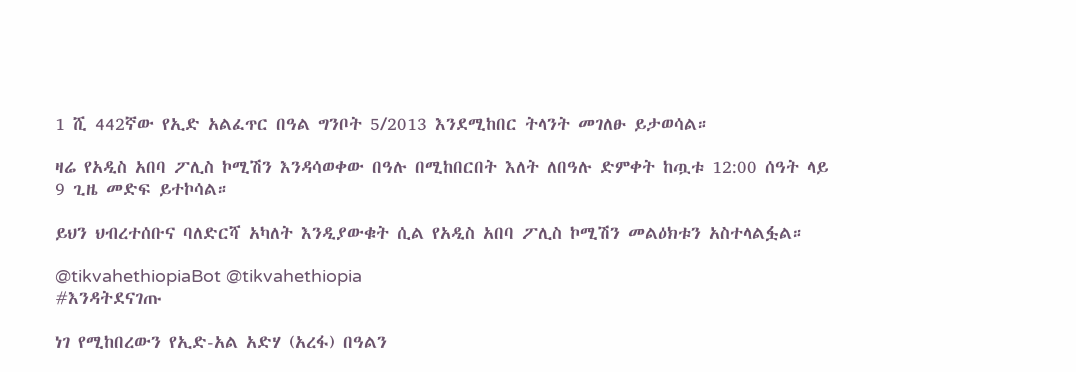1 ሺ 442ኛው የኢድ አልፈጥር በዓል ግንቦት 5/2013 እንደሚከበር ትላንት መገለፁ ይታወሳል።

ዛሬ የአዲስ አበባ ፖሊስ ኮሚሽን እንዳሳወቀው በዓሉ በሚከበርበት እለት ለበዓሉ ድምቀት ከጧቱ 12:00 ሰዓት ላይ 9 ጊዜ መድፍ ይተኮሳል።

ይህን ህብረተሰቡና ባለድርሻ አካለት እንዲያውቁት ሲል የአዲስ አበባ ፖሊስ ኮሚሽን መልዕክቱን አስተላልፏል።

@tikvahethiopiaBot @tikvahethiopia
#እንዳትደናገጡ

ነገ የሚከበረውን የኢድ-አል አድሃ (አረፋ) በዓልን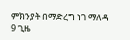ምክንያት በማድረግ ነገ ማለዳ 9 ጊዜ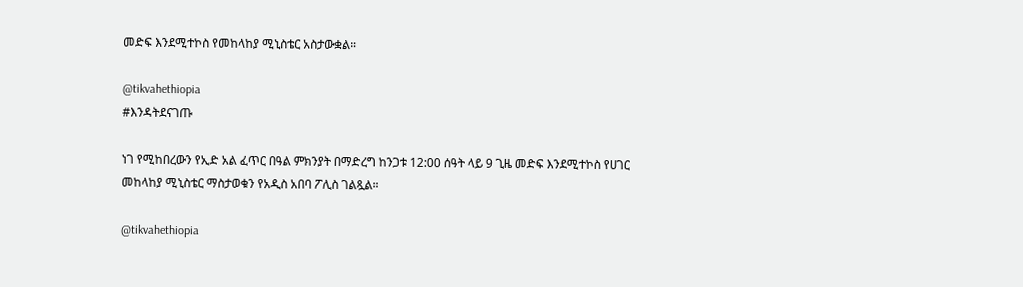መድፍ እንደሚተኮስ የመከላከያ ሚኒስቴር አስታውቋል።

@tikvahethiopia
#እንዳትደናገጡ

ነገ የሚከበረውን የኢድ አል ፈጥር በዓል ምክንያት በማድረግ ከንጋቱ 12:00 ሰዓት ላይ 9 ጊዜ መድፍ እንደሚተኮስ የሀገር መከላከያ ሚኒስቴር ማስታወቁን የአዲስ አበባ ፖሊስ ገልጿል።

@tikvahethiopia